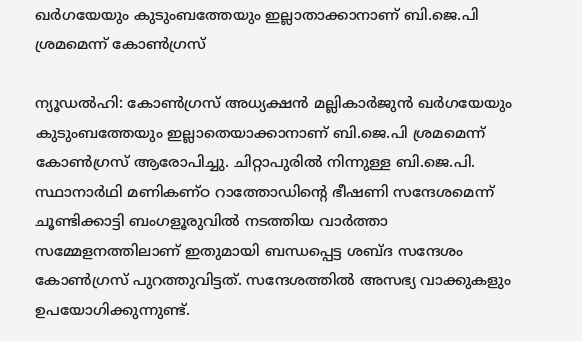ഖര്‍ഗയേയും കുടുംബത്തേയും ഇല്ലാതാക്കാനാണ് ബി.ജെ.പി ശ്രമമെന്ന് കോണ്‍ഗ്രസ്

ന്യൂഡല്‍ഹി: കോണ്‍ഗ്രസ് അധ്യക്ഷന്‍ മല്ലികാര്‍ജുന്‍ ഖര്‍ഗയേയും കുടുംബത്തേയും ഇല്ലാതെയാക്കാനാണ് ബി.ജെ.പി ശ്രമമെന്ന് കോണ്‍ഗ്രസ് ആരോപിച്ചു. ചിറ്റാപുരില്‍ നിന്നുള്ള ബി.ജെ.പി. സ്ഥാനാര്‍ഥി മണികണ്ഠ റാത്തോഡിന്റെ ഭീഷണി സന്ദേശമെന്ന് ചൂണ്ടിക്കാട്ടി ബംഗളൂരുവില്‍ നടത്തിയ വാര്‍ത്താ സമ്മേളനത്തിലാണ് ഇതുമായി ബന്ധപ്പെട്ട ശബ്ദ സന്ദേശം കോണ്‍ഗ്രസ് പുറത്തുവിട്ടത്. സന്ദേശത്തില്‍ അസഭ്യ വാക്കുകളും ഉപയോഗിക്കുന്നുണ്ട്.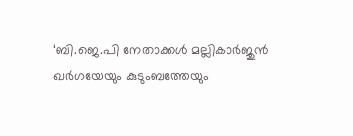‘ബി.ജെ.പി നേതാക്കള്‍ മല്ലികാര്‍ജുന്‍ ഖര്‍ഗയേയും കുടുംബത്തേയും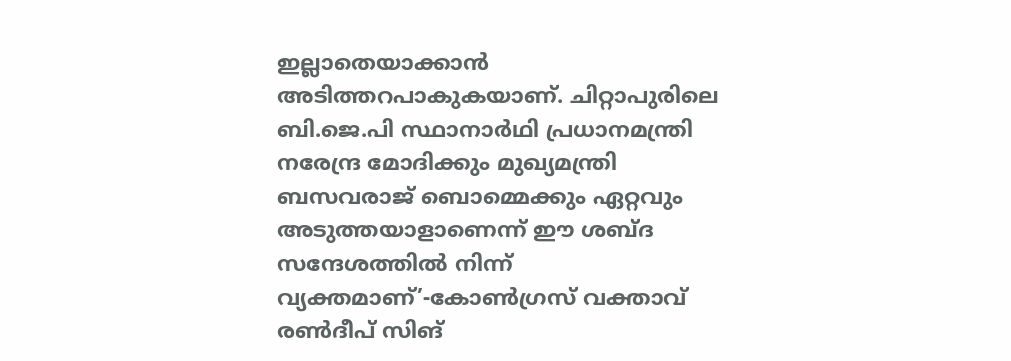ഇല്ലാതെയാക്കാന്‍ അടിത്തറപാകുകയാണ്. ചിറ്റാപുരിലെ ബി.ജെ.പി സ്ഥാനാര്‍ഥി പ്രധാനമന്ത്രി നരേന്ദ്ര മോദിക്കും മുഖ്യമന്ത്രി ബസവരാജ് ബൊമ്മെക്കും ഏറ്റവും അടുത്തയാളാണെന്ന് ഈ ശബ്ദ സന്ദേശത്തില്‍ നിന്ന് വ്യക്തമാണ്’-കോണ്‍ഗ്രസ് വക്താവ് രണ്‍ദീപ് സിങ്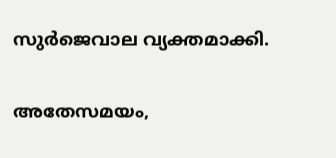സുര്‍ജെവാല വ്യക്തമാക്കി.

അതേസമയം,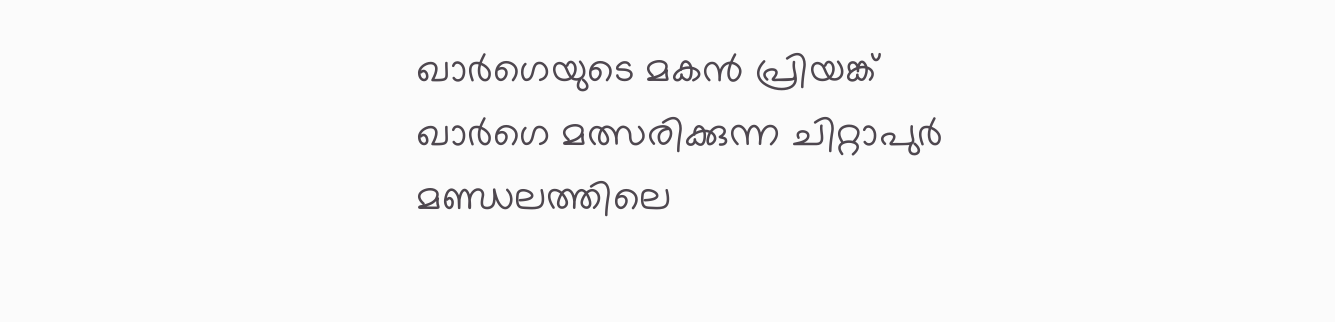ഖാര്‍ഗെയുടെ മകന്‍ പ്രിയങ്ക് ഖാര്‍ഗെ മത്സരിക്കുന്ന ചിറ്റാപുര്‍ മണ്ഡലത്തിലെ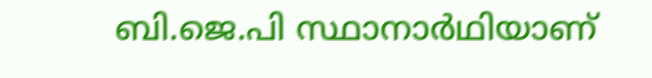ബി.ജെ.പി സ്ഥാനാര്‍ഥിയാണ്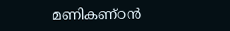മണികണ്ഠന്‍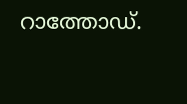റാത്തോഡ്.